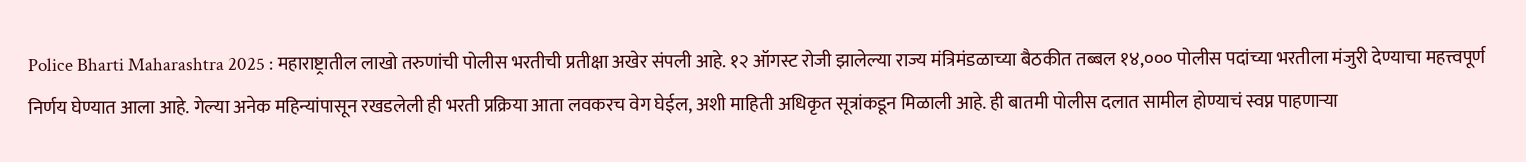Police Bharti Maharashtra 2025 : महाराष्ट्रातील लाखो तरुणांची पोलीस भरतीची प्रतीक्षा अखेर संपली आहे. १२ ऑगस्ट रोजी झालेल्या राज्य मंत्रिमंडळाच्या बैठकीत तब्बल १४,००० पोलीस पदांच्या भरतीला मंजुरी देण्याचा महत्त्वपूर्ण निर्णय घेण्यात आला आहे. गेल्या अनेक महिन्यांपासून रखडलेली ही भरती प्रक्रिया आता लवकरच वेग घेईल, अशी माहिती अधिकृत सूत्रांकडून मिळाली आहे. ही बातमी पोलीस दलात सामील होण्याचं स्वप्न पाहणाऱ्या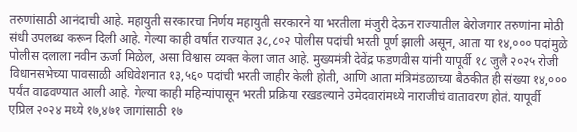तरुणांसाठी आनंदाची आहे. महायुती सरकारचा निर्णय महायुती सरकारने या भरतीला मंजुरी देऊन राज्यातील बेरोजगार तरुणांना मोठी संधी उपलब्ध करून दिली आहे. गेल्या काही वर्षांत राज्यात ३८,८०२ पोलीस पदांची भरती पूर्ण झाली असून, आता या १४,००० पदांमुळे पोलीस दलाला नवीन ऊर्जा मिळेल, असा विश्वास व्यक्त केला जात आहे. मुख्यमंत्री देवेंद्र फडणवीस यांनी यापूर्वी १८ जुलै २०२५ रोजी विधानसभेच्या पावसाळी अधिवेशनात १३,५६० पदांची भरती जाहीर केली होती, आणि आता मंत्रिमंडळाच्या बैठकीत ही संख्या १४,००० पर्यंत वाढवण्यात आली आहे. गेल्या काही महिन्यांपासून भरती प्रक्रिया रखडल्याने उमेदवारांमध्ये नाराजीचं वातावरण होतं. यापूर्वी एप्रिल २०२४ मध्ये १७,४७१ जागांसाठी १७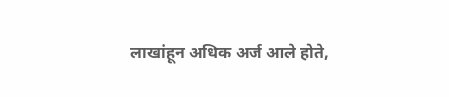लाखांहून अधिक अर्ज आले होते,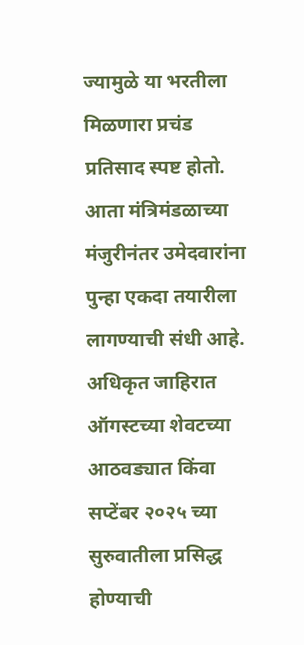ज्यामुळे या भरतीला मिळणारा प्रचंड प्रतिसाद स्पष्ट होतो. आता मंत्रिमंडळाच्या मंजुरीनंतर उमेदवारांना पुन्हा एकदा तयारीला लागण्याची संधी आहे. अधिकृत जाहिरात ऑगस्टच्या शेवटच्या आठवड्यात किंवा सप्टेंबर २०२५ च्या सुरुवातीला प्रसिद्ध होण्याची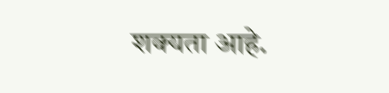शक्यता आहे.